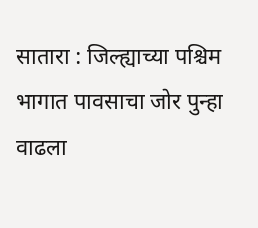सातारा : जिल्ह्याच्या पश्चिम भागात पावसाचा जोर पुन्हा वाढला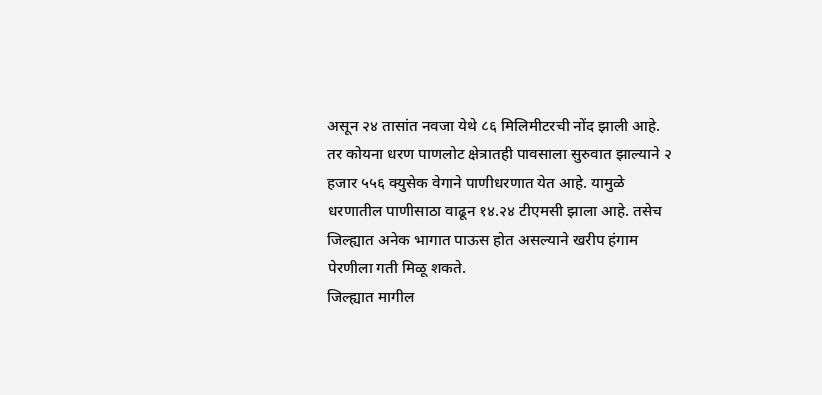असून २४ तासांत नवजा येथे ८६ मिलिमीटरची नोंद झाली आहे. तर कोयना धरण पाणलोट क्षेत्रातही पावसाला सुरुवात झाल्याने २ हजार ५५६ क्युसेक वेगाने पाणीधरणात येत आहे. यामुळे धरणातील पाणीसाठा वाढून १४.२४ टीएमसी झाला आहे. तसेच जिल्ह्यात अनेक भागात पाऊस होत असल्याने खरीप हंगाम पेरणीला गती मिळू शकते.
जिल्ह्यात मागील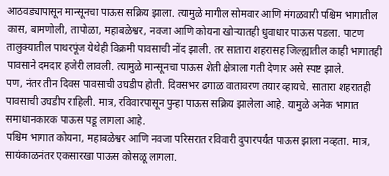आठवड्यापासून मान्सूनचा पाऊस सक्रिय झाला. त्यामुळे मागील सोमवार आणि मंगळवारी पश्चिम भागातील कास, बामणोली, तापोळा, महाबळेश्वर, नवजा आणि कोयना खोऱ्यातही धुवाधार पाऊस पडला. पाटण तालुक्यातील पाथरपूंज येथेही विक्रमी पावसाची नोंद झाली. तर सातारा शहरासह जिल्ह्यातील काही भागातही पावसाने दमदार हजेरी लावली. त्यामुळे मान्सूनचा पाऊस शेती क्षेत्राला गती देणार असे स्पष्ट झाले.
पण, नंतर तीन दिवस पावसाची उघडीप होती. दिवसभर ढगाळ वातावरण तयार व्हायचे. सातारा शहरातही पावसाची उघडीप राहिली. मात्र, रविवारपासून पुन्हा पाऊस सक्रिय झालेला आहे. यामुळे अनेक भागात समाधानकारक पाऊस पडू लागला आहे.
पश्चिम भागात कोयना, महाबळेश्वर आणि नवजा परिसरात रविवारी दुपारपर्यंत पाऊस झाला नव्हता. मात्र, सायंकाळनंतर एकसारखा पाऊस कोसळू लागला.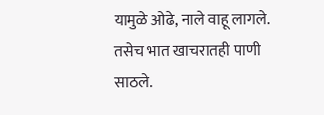यामुळे ओढे, नाले वाहू लागले. तसेच भात खाचरातही पाणी साठले.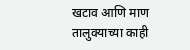खटाव आणि माण तालुक्याच्या काही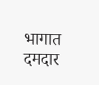भागात दमदार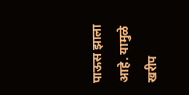पाऊस झाला आहे. यामुळे खरीप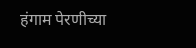हंगाम पेरणीच्या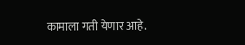कामाला गती येणार आहे.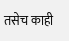तसेच काही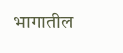भागातील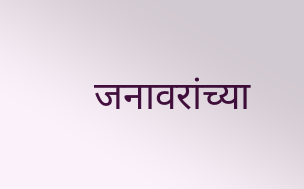जनावरांच्या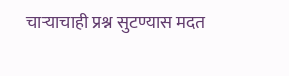चाऱ्याचाही प्रश्न सुटण्यास मदत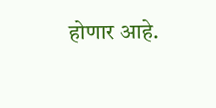होणार आहे.